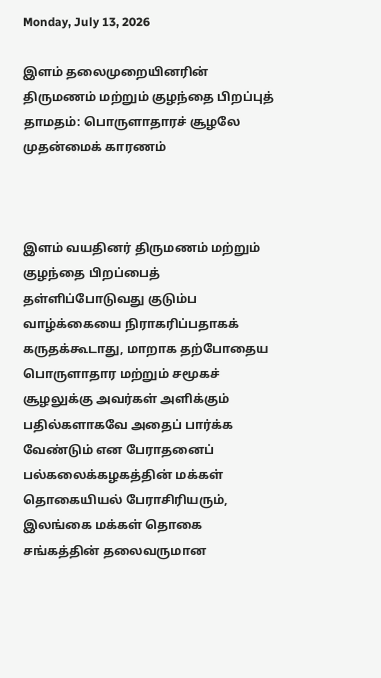Monday, July 13, 2026

இளம் தலைமுறையினரின் திருமணம் மற்றும் குழந்தை பிறப்புத் தாமதம்: பொருளாதாரச் சூழலே முதன்மைக் காரணம்



இளம் வயதினர் திருமணம் மற்றும் குழந்தை பிறப்பைத் தள்ளிப்போடுவது குடும்ப வாழ்க்கையை நிராகரிப்பதாகக் கருதக்கூடாது, மாறாக தற்போதைய பொருளாதார மற்றும் சமூகச் சூழலுக்கு அவர்கள் அளிக்கும் பதில்களாகவே அதைப் பார்க்க வேண்டும் என பேராதனைப் பல்கலைக்கழகத்தின் மக்கள் தொகையியல் பேராசிரியரும், இலங்கை மக்கள் தொகை சங்கத்தின் தலைவருமான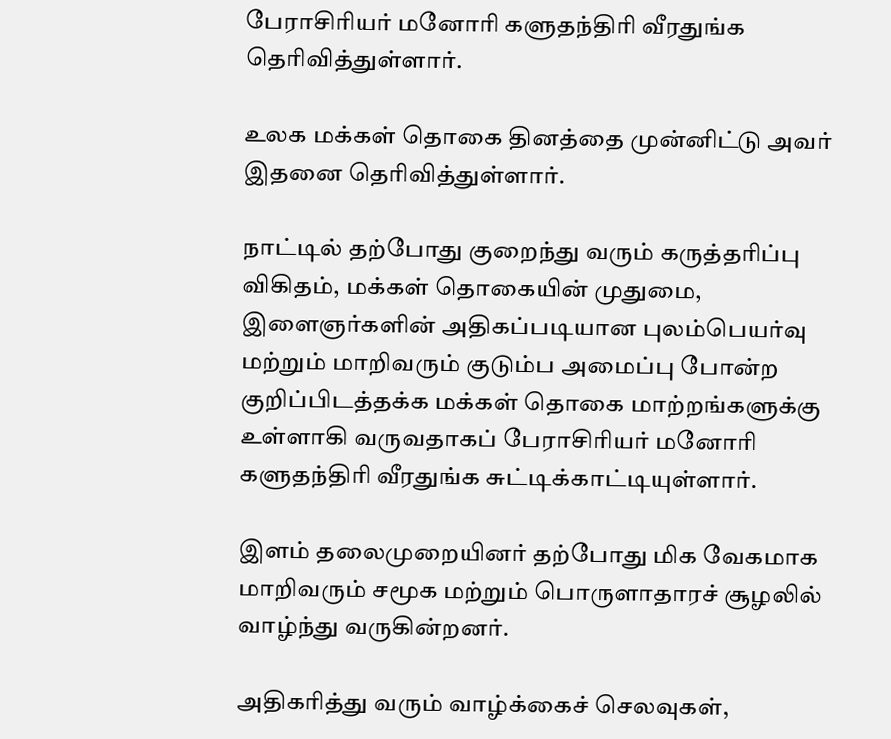பேராசிரியர் மனோரி களுதந்திரி வீரதுங்க தெரிவித்துள்ளார்.

உலக மக்கள் தொகை தினத்தை முன்னிட்டு அவர் இதனை தெரிவித்துள்ளார்.

நாட்டில் தற்போது குறைந்து வரும் கருத்தரிப்பு விகிதம், மக்கள் தொகையின் முதுமை, இளைஞர்களின் அதிகப்படியான புலம்பெயர்வு மற்றும் மாறிவரும் குடும்ப அமைப்பு போன்ற குறிப்பிடத்தக்க மக்கள் தொகை மாற்றங்களுக்கு உள்ளாகி வருவதாகப் பேராசிரியர் மனோரி களுதந்திரி வீரதுங்க சுட்டிக்காட்டியுள்ளார்.

இளம் தலைமுறையினர் தற்போது மிக வேகமாக மாறிவரும் சமூக மற்றும் பொருளாதாரச் சூழலில் வாழ்ந்து வருகின்றனர்.

அதிகரித்து வரும் வாழ்க்கைச் செலவுகள்,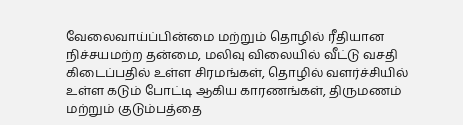வேலைவாய்ப்பின்மை மற்றும் தொழில் ரீதியான நிச்சயமற்ற தன்மை, மலிவு விலையில் வீட்டு வசதி கிடைப்பதில் உள்ள சிரமங்கள், தொழில் வளர்ச்சியில் உள்ள கடும் போட்டி ஆகிய காரணங்கள், திருமணம் மற்றும் குடும்பத்தை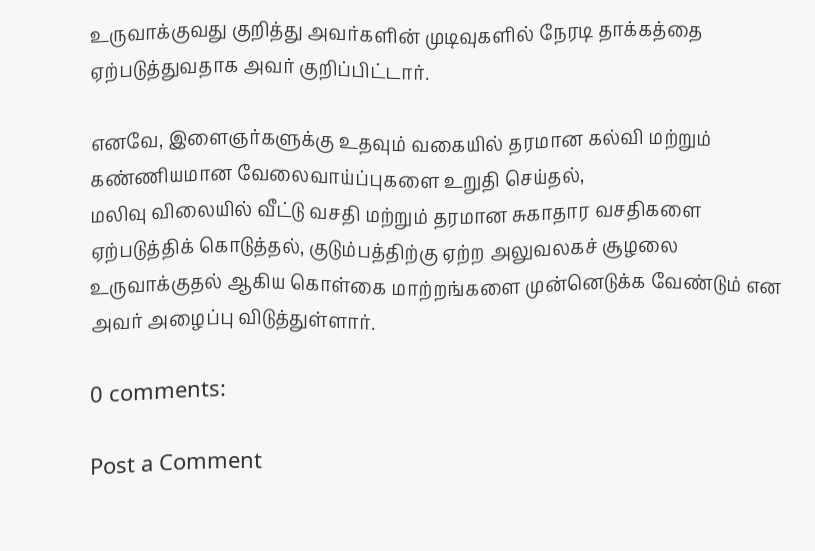உருவாக்குவது குறித்து அவர்களின் முடிவுகளில் நேரடி தாக்கத்தை ஏற்படுத்துவதாக அவர் குறிப்பிட்டார்.

எனவே, இளைஞர்களுக்கு உதவும் வகையில் தரமான கல்வி மற்றும் கண்ணியமான வேலைவாய்ப்புகளை உறுதி செய்தல்,
மலிவு விலையில் வீட்டு வசதி மற்றும் தரமான சுகாதார வசதிகளை ஏற்படுத்திக் கொடுத்தல், குடும்பத்திற்கு ஏற்ற அலுவலகச் சூழலை உருவாக்குதல் ஆகிய கொள்கை மாற்றங்களை முன்னெடுக்க வேண்டும் என அவர் அழைப்பு விடுத்துள்ளார்.

0 comments:

Post a Comment